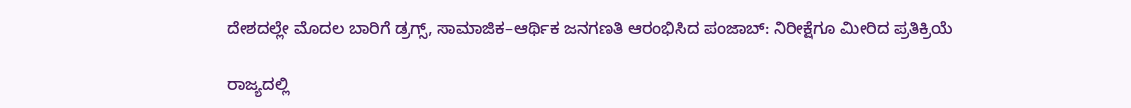ದೇಶದಲ್ಲೇ ಮೊದಲ ಬಾರಿಗೆ ಡ್ರಗ್ಸ್, ಸಾಮಾಜಿಕ–ಆರ್ಥಿಕ ಜನಗಣತಿ ಆರಂಭಿಸಿದ ಪಂಜಾಬ್: ನಿರೀಕ್ಷೆಗೂ ಮೀರಿದ ಪ್ರತಿಕ್ರಿಯೆ

ರಾಜ್ಯದಲ್ಲಿ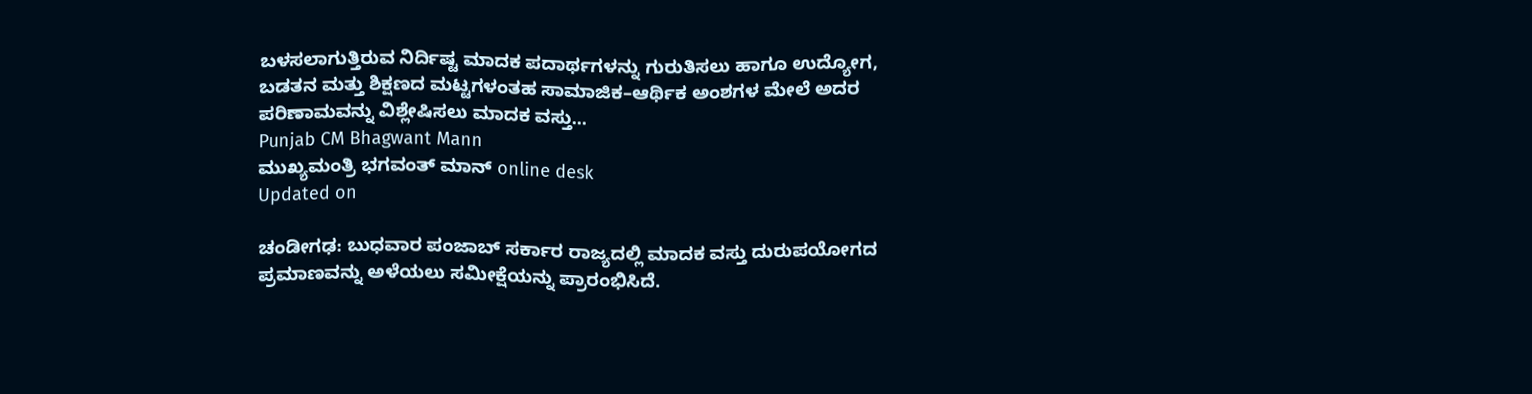ಬಳಸಲಾಗುತ್ತಿರುವ ನಿರ್ದಿಷ್ಟ ಮಾದಕ ಪದಾರ್ಥಗಳನ್ನು ಗುರುತಿಸಲು ಹಾಗೂ ಉದ್ಯೋಗ, ಬಡತನ ಮತ್ತು ಶಿಕ್ಷಣದ ಮಟ್ಟಗಳಂತಹ ಸಾಮಾಜಿಕ–ಆರ್ಥಿಕ ಅಂಶಗಳ ಮೇಲೆ ಅದರ ಪರಿಣಾಮವನ್ನು ವಿಶ್ಲೇಷಿಸಲು ಮಾದಕ ವಸ್ತು...
Punjab CM Bhagwant Mann
ಮುಖ್ಯಮಂತ್ರಿ ಭಗವಂತ್ ಮಾನ್ online desk
Updated on

ಚಂಡೀಗಢ: ಬುಧವಾರ ಪಂಜಾಬ್ ಸರ್ಕಾರ ರಾಜ್ಯದಲ್ಲಿ ಮಾದಕ ವಸ್ತು ದುರುಪಯೋಗದ ಪ್ರಮಾಣವನ್ನು ಅಳೆಯಲು ಸಮೀಕ್ಷೆಯನ್ನು ಪ್ರಾರಂಭಿಸಿದೆ.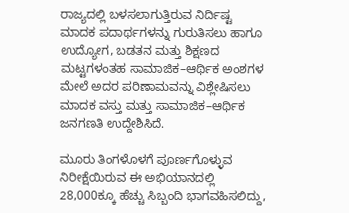ರಾಜ್ಯದಲ್ಲಿ ಬಳಸಲಾಗುತ್ತಿರುವ ನಿರ್ದಿಷ್ಟ ಮಾದಕ ಪದಾರ್ಥಗಳನ್ನು ಗುರುತಿಸಲು ಹಾಗೂ ಉದ್ಯೋಗ, ಬಡತನ ಮತ್ತು ಶಿಕ್ಷಣದ ಮಟ್ಟಗಳಂತಹ ಸಾಮಾಜಿಕ–ಆರ್ಥಿಕ ಅಂಶಗಳ ಮೇಲೆ ಅದರ ಪರಿಣಾಮವನ್ನು ವಿಶ್ಲೇಷಿಸಲು ಮಾದಕ ವಸ್ತು ಮತ್ತು ಸಾಮಾಜಿಕ–ಆರ್ಥಿಕ ಜನಗಣತಿ ಉದ್ದೇಶಿಸಿದೆ.

ಮೂರು ತಿಂಗಳೊಳಗೆ ಪೂರ್ಣಗೊಳ್ಳುವ ನಿರೀಕ್ಷೆಯಿರುವ ಈ ಅಭಿಯಾನದಲ್ಲಿ 28,000ಕ್ಕೂ ಹೆಚ್ಚು ಸಿಬ್ಬಂದಿ ಭಾಗವಹಿಸಲಿದ್ದು,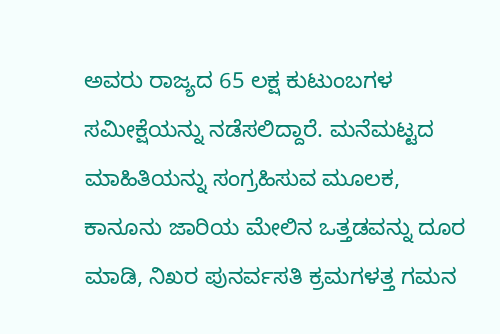ಅವರು ರಾಜ್ಯದ 65 ಲಕ್ಷ ಕುಟುಂಬಗಳ ಸಮೀಕ್ಷೆಯನ್ನು ನಡೆಸಲಿದ್ದಾರೆ. ಮನೆಮಟ್ಟದ ಮಾಹಿತಿಯನ್ನು ಸಂಗ್ರಹಿಸುವ ಮೂಲಕ, ಕಾನೂನು ಜಾರಿಯ ಮೇಲಿನ ಒತ್ತಡವನ್ನು ದೂರ ಮಾಡಿ, ನಿಖರ ಪುನರ್ವಸತಿ ಕ್ರಮಗಳತ್ತ ಗಮನ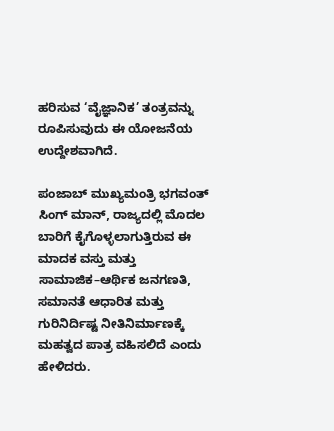ಹರಿಸುವ ‘ವೈಜ್ಞಾನಿಕ’ ತಂತ್ರವನ್ನು ರೂಪಿಸುವುದು ಈ ಯೋಜನೆಯ ಉದ್ದೇಶವಾಗಿದೆ.

ಪಂಜಾಬ್ ಮುಖ್ಯಮಂತ್ರಿ ಭಗವಂತ್ ಸಿಂಗ್ ಮಾನ್, ರಾಜ್ಯದಲ್ಲಿ ಮೊದಲ ಬಾರಿಗೆ ಕೈಗೊಳ್ಳಲಾಗುತ್ತಿರುವ ಈ ಮಾದಕ ವಸ್ತು ಮತ್ತು ಸಾಮಾಜಿಕ–ಆರ್ಥಿಕ ಜನಗಣತಿ, ಸಮಾನತೆ ಆಧಾರಿತ ಮತ್ತು ಗುರಿನಿರ್ದಿಷ್ಟ ನೀತಿನಿರ್ಮಾಣಕ್ಕೆ ಮಹತ್ವದ ಪಾತ್ರ ವಹಿಸಲಿದೆ ಎಂದು ಹೇಳಿದರು.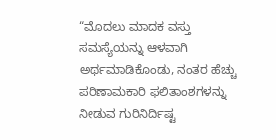“ಮೊದಲು ಮಾದಕ ವಸ್ತು ಸಮಸ್ಯೆಯನ್ನು ಆಳವಾಗಿ ಅರ್ಥಮಾಡಿಕೊಂಡು, ನಂತರ ಹೆಚ್ಚು ಪರಿಣಾಮಕಾರಿ ಫಲಿತಾಂಶಗಳನ್ನು ನೀಡುವ ಗುರಿನಿರ್ದಿಷ್ಟ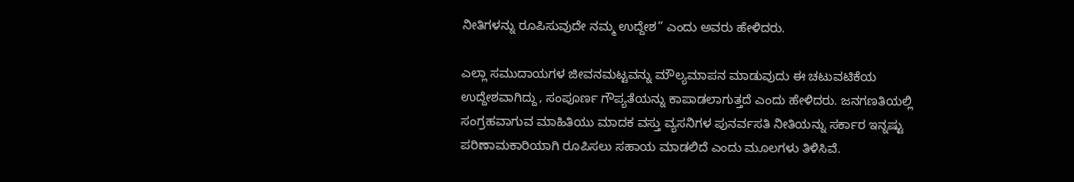ನೀತಿಗಳನ್ನು ರೂಪಿಸುವುದೇ ನಮ್ಮ ಉದ್ದೇಶ” ಎಂದು ಅವರು ಹೇಳಿದರು.

ಎಲ್ಲಾ ಸಮುದಾಯಗಳ ಜೀವನಮಟ್ಟವನ್ನು ಮೌಲ್ಯಮಾಪನ ಮಾಡುವುದು ಈ ಚಟುವಟಿಕೆಯ ಉದ್ದೇಶವಾಗಿದ್ದು, ಸಂಪೂರ್ಣ ಗೌಪ್ಯತೆಯನ್ನು ಕಾಪಾಡಲಾಗುತ್ತದೆ ಎಂದು ಹೇಳಿದರು. ಜನಗಣತಿಯಲ್ಲಿ ಸಂಗ್ರಹವಾಗುವ ಮಾಹಿತಿಯು ಮಾದಕ ವಸ್ತು ವ್ಯಸನಿಗಳ ಪುನರ್ವಸತಿ ನೀತಿಯನ್ನು ಸರ್ಕಾರ ಇನ್ನಷ್ಟು ಪರಿಣಾಮಕಾರಿಯಾಗಿ ರೂಪಿಸಲು ಸಹಾಯ ಮಾಡಲಿದೆ ಎಂದು ಮೂಲಗಳು ತಿಳಿಸಿವೆ.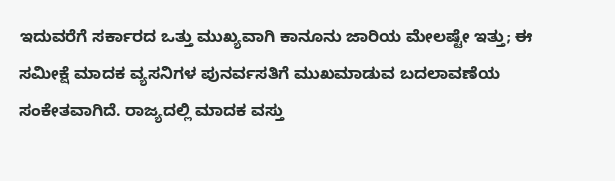ಇದುವರೆಗೆ ಸರ್ಕಾರದ ಒತ್ತು ಮುಖ್ಯವಾಗಿ ಕಾನೂನು ಜಾರಿಯ ಮೇಲಷ್ಟೇ ಇತ್ತು; ಈ ಸಮೀಕ್ಷೆ ಮಾದಕ ವ್ಯಸನಿಗಳ ಪುನರ್ವಸತಿಗೆ ಮುಖಮಾಡುವ ಬದಲಾವಣೆಯ ಸಂಕೇತವಾಗಿದೆ. ರಾಜ್ಯದಲ್ಲಿ ಮಾದಕ ವಸ್ತು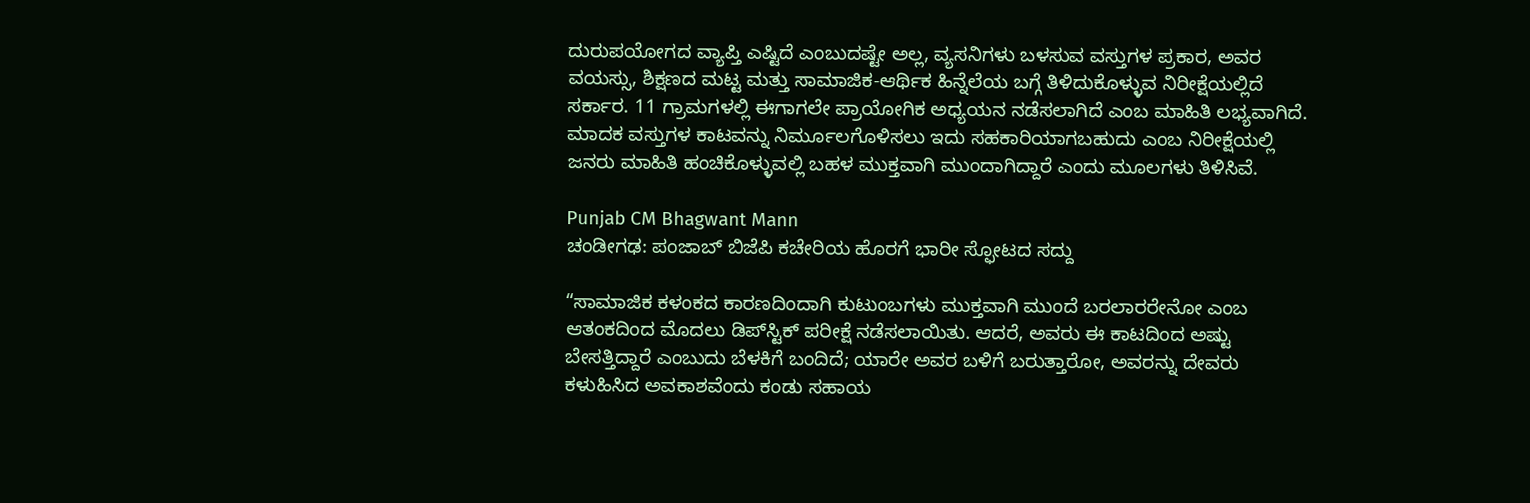ದುರುಪಯೋಗದ ವ್ಯಾಪ್ತಿ ಎಷ್ಟಿದೆ ಎಂಬುದಷ್ಟೇ ಅಲ್ಲ, ವ್ಯಸನಿಗಳು ಬಳಸುವ ವಸ್ತುಗಳ ಪ್ರಕಾರ, ಅವರ ವಯಸ್ಸು, ಶಿಕ್ಷಣದ ಮಟ್ಟ ಮತ್ತು ಸಾಮಾಜಿಕ-ಆರ್ಥಿಕ ಹಿನ್ನೆಲೆಯ ಬಗ್ಗೆ ತಿಳಿದುಕೊಳ್ಳುವ ನಿರೀಕ್ಷೆಯಲ್ಲಿದೆ ಸರ್ಕಾರ. 11 ಗ್ರಾಮಗಳಲ್ಲಿ ಈಗಾಗಲೇ ಪ್ರಾಯೋಗಿಕ ಅಧ್ಯಯನ ನಡೆಸಲಾಗಿದೆ ಎಂಬ ಮಾಹಿತಿ ಲಭ್ಯವಾಗಿದೆ. ಮಾದಕ ವಸ್ತುಗಳ ಕಾಟವನ್ನು ನಿರ್ಮೂಲಗೊಳಿಸಲು ಇದು ಸಹಕಾರಿಯಾಗಬಹುದು ಎಂಬ ನಿರೀಕ್ಷೆಯಲ್ಲಿ ಜನರು ಮಾಹಿತಿ ಹಂಚಿಕೊಳ್ಳುವಲ್ಲಿ ಬಹಳ ಮುಕ್ತವಾಗಿ ಮುಂದಾಗಿದ್ದಾರೆ ಎಂದು ಮೂಲಗಳು ತಿಳಿಸಿವೆ.

Punjab CM Bhagwant Mann
ಚಂಡೀಗಢ: ಪಂಜಾಬ್ ಬಿಜೆಪಿ ಕಚೇರಿಯ ಹೊರಗೆ ಭಾರೀ ಸ್ಫೋಟದ ಸದ್ದು

“ಸಾಮಾಜಿಕ ಕಳಂಕದ ಕಾರಣದಿಂದಾಗಿ ಕುಟುಂಬಗಳು ಮುಕ್ತವಾಗಿ ಮುಂದೆ ಬರಲಾರರೇನೋ ಎಂಬ ಆತಂಕದಿಂದ ಮೊದಲು ಡಿಪ್‌ಸ್ಟಿಕ್ ಪರೀಕ್ಷೆ ನಡೆಸಲಾಯಿತು. ಆದರೆ, ಅವರು ಈ ಕಾಟದಿಂದ ಅಷ್ಟು ಬೇಸತ್ತಿದ್ದಾರೆ ಎಂಬುದು ಬೆಳಕಿಗೆ ಬಂದಿದೆ; ಯಾರೇ ಅವರ ಬಳಿಗೆ ಬರುತ್ತಾರೋ, ಅವರನ್ನು ದೇವರು ಕಳುಹಿಸಿದ ಅವಕಾಶವೆಂದು ಕಂಡು ಸಹಾಯ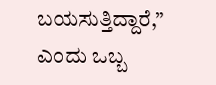ಬಯಸುತ್ತಿದ್ದಾರೆ,” ಎಂದು ಒಬ್ಬ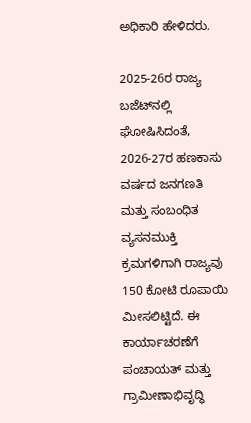ಅಧಿಕಾರಿ ಹೇಳಿದರು.

2025-26ರ ರಾಜ್ಯ ಬಜೆಟ್‌ನಲ್ಲಿ ಘೋಷಿಸಿದಂತೆ, 2026-27ರ ಹಣಕಾಸು ವರ್ಷದ ಜನಗಣತಿ ಮತ್ತು ಸಂಬಂಧಿತ ವ್ಯಸನಮುಕ್ತಿ ಕ್ರಮಗಳಿಗಾಗಿ ರಾಜ್ಯವು 150 ಕೋಟಿ ರೂಪಾಯಿ ಮೀಸಲಿಟ್ಟಿದೆ. ಈ ಕಾರ್ಯಾಚರಣೆಗೆ ಪಂಚಾಯತ್ ಮತ್ತು ಗ್ರಾಮೀಣಾಭಿವೃದ್ಧಿ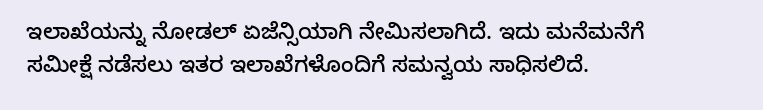ಇಲಾಖೆಯನ್ನು ನೋಡಲ್ ಏಜೆನ್ಸಿಯಾಗಿ ನೇಮಿಸಲಾಗಿದೆ. ಇದು ಮನೆಮನೆಗೆ ಸಮೀಕ್ಷೆ ನಡೆಸಲು ಇತರ ಇಲಾಖೆಗಳೊಂದಿಗೆ ಸಮನ್ವಯ ಸಾಧಿಸಲಿದೆ.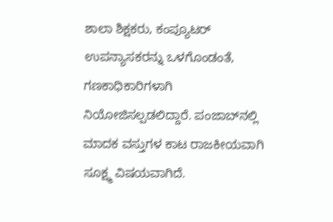ಶಾಲಾ ಶಿಕ್ಷಕರು, ಕಂಪ್ಯೂಟರ್ ಉಪನ್ಯಾಸಕರನ್ನು ಒಳಗೊಂಡಂತೆ, ಗಣಕಾಧಿಕಾರಿಗಳಾಗಿ ನಿಯೋಜಿಸಲ್ಪಡಲಿದ್ದಾರೆ. ಪಂಜಾಬ್‌ನಲ್ಲಿ ಮಾದಕ ವಸ್ತುಗಳ ಕಾಟ ರಾಜಕೀಯವಾಗಿ ಸೂಕ್ಷ್ಮ ವಿಷಯವಾಗಿದೆ.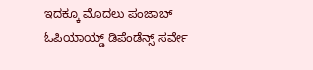ಇದಕ್ಕೂ ಮೊದಲು ಪಂಜಾಬ್ ಓಪಿಯಾಯ್ಡ್ ಡಿಪೆಂಡೆನ್ಸ್ ಸರ್ವೇ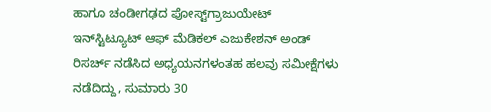ಹಾಗೂ ಚಂಡೀಗಢದ ಪೋಸ್ಟ್‌ಗ್ರಾಜುಯೇಟ್ ಇನ್‌ಸ್ಟಿಟ್ಯೂಟ್ ಆಫ್ ಮೆಡಿಕಲ್ ಎಜುಕೇಶನ್ ಅಂಡ್ ರಿಸರ್ಚ್ ನಡೆಸಿದ ಅಧ್ಯಯನಗಳಂತಹ ಹಲವು ಸಮೀಕ್ಷೆಗಳು ನಡೆದಿದ್ದು, ಸುಮಾರು 30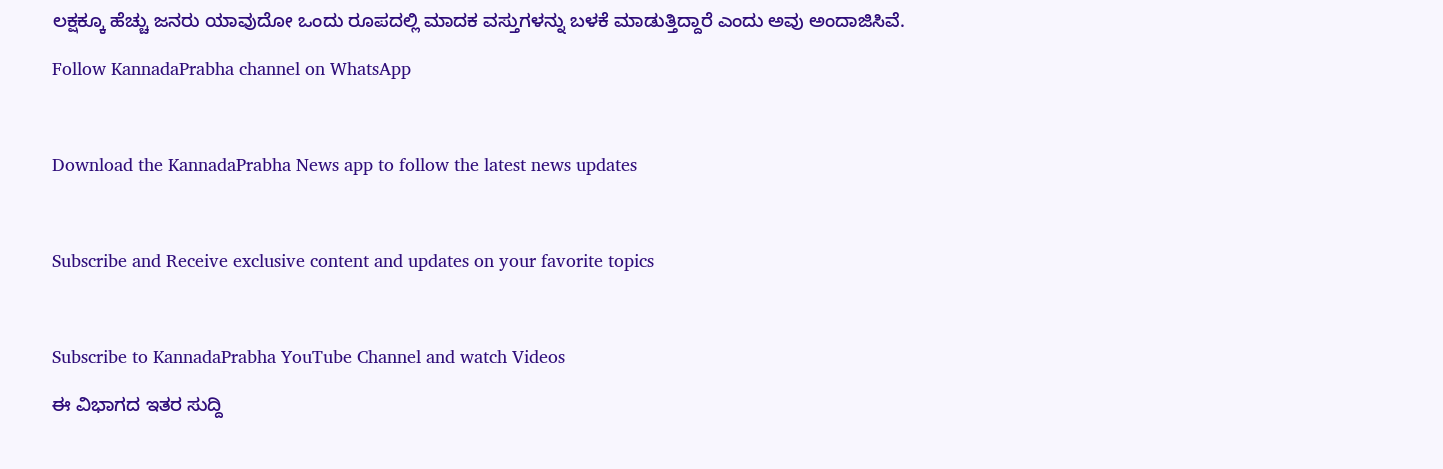ಲಕ್ಷಕ್ಕೂ ಹೆಚ್ಚು ಜನರು ಯಾವುದೋ ಒಂದು ರೂಪದಲ್ಲಿ ಮಾದಕ ವಸ್ತುಗಳನ್ನು ಬಳಕೆ ಮಾಡುತ್ತಿದ್ದಾರೆ ಎಂದು ಅವು ಅಂದಾಜಿಸಿವೆ.

Follow KannadaPrabha channel on WhatsApp



Download the KannadaPrabha News app to follow the latest news updates



Subscribe and Receive exclusive content and updates on your favorite topics



Subscribe to KannadaPrabha YouTube Channel and watch Videos

ಈ ವಿಭಾಗದ ಇತರ ಸುದ್ದಿ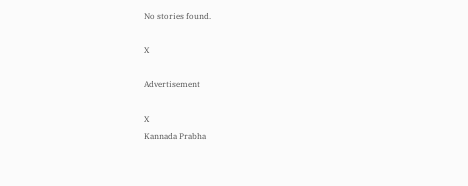No stories found.

X

Advertisement

X
Kannada Prabha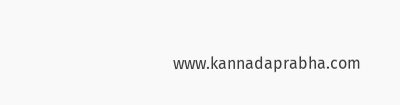www.kannadaprabha.com